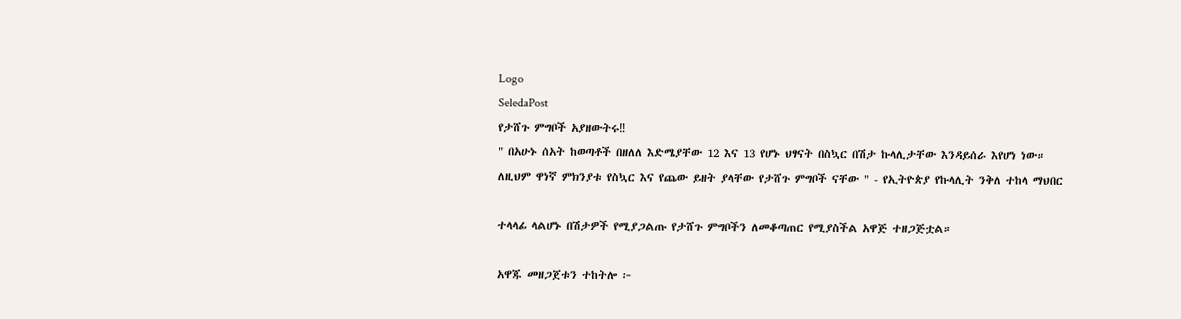Logo
SeledaPost
የታሸጉ ምግቦች አያዘውትሩ‼
" በአሁኑ ሰአት ከወጣቶች በዘለለ እድሜያቸው 12 እና 13 የሆኑ ህፃናት በስኳር በሽታ ኩላሊታቸው እንዳይሰራ እየሆነ ነው። ለዚህም ዋነኛ ምክንያቱ የስኳር እና የጨው ይዘት ያላቸው የታሸጉ ምግቦች ናቸው " - የኢትዮጵያ የኩላሊት ንቅለ ተከላ ማህበር

ተላላፊ ላልሆኑ በሽታዎች የሚያጋልጡ የታሸጉ ምግቦችን ለመቆጣጠር የሚያስችል አዋጅ ተዘጋጅቷል።

አዋጁ መዘጋጀቱን ተከትሎ ፦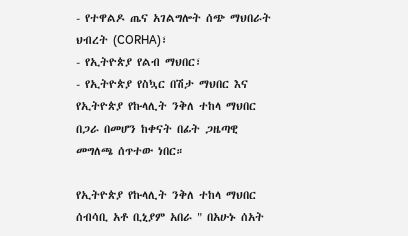- የተዋልዶ ጤና አገልግሎት ሰጭ ማህበራት ህብረት (CORHA)፣
- የኢትዮጵያ የልብ ማህበር፣
- የኢትዮጵያ የስኳር በሽታ ማህበር እና የኢትዮጵያ የኩላሊት ንቅለ ተከላ ማህበር በጋራ በመሆን ከቀናት በፊት ጋዜጣዊ መግለጫ ሰጥተው ነበር።

የኢትዮጵያ የኩላሊት ንቅለ ተከላ ማህበር ሰብሳቢ አቶ ቢኒያም አበራ " በአሁኑ ሰአት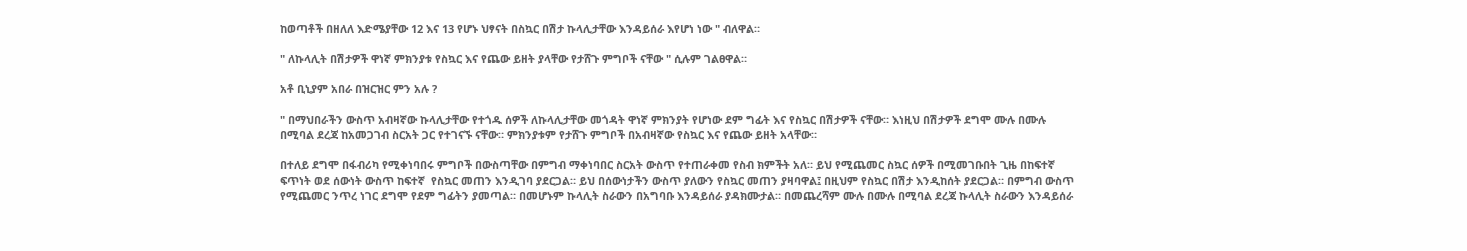ከወጣቶች በዘለለ እድሜያቸው 12 እና 13 የሆኑ ህፃናት በስኳር በሽታ ኩላሊታቸው እንዳይሰራ እየሆነ ነው " ብለዋል።

" ለኩላሊት በሽታዎች ዋነኛ ምክንያቱ የስኳር እና የጨው ይዘት ያላቸው የታሸጉ ምግቦች ናቸው " ሲሉም ገልፀዋል።

አቶ ቢኒያም አበራ በዝርዝር ምን አሉ ?

" በማህበራችን ውስጥ አብዛኛው ኩላሊታቸው የተጎዱ ሰዎች ለኩላሊታቸው መጎዳት ዋነኛ ምክንያት የሆነው ደም ግፊት እና የስኳር በሽታዎች ናቸው። እነዚህ በሽታዎች ደግሞ ሙሉ በሙሉ በሚባል ደረጃ ከአመጋገብ ስርአት ጋር የተገናኙ ናቸው። ምክንያቱም የታሸጉ ምግቦች በአብዛኛው የስኳር እና የጨው ይዘት አላቸው።

በተለይ ደግሞ በፋብሪካ የሚቀነባበሩ ምግቦች በውስጣቸው በምግብ ማቀነባበር ስርአት ውስጥ የተጠራቀመ የስብ ክምችት አለ። ይህ የሚጨመር ስኳር ሰዎች በሚመገቡበት ጊዜ በከፍተኛ ፍጥነት ወደ ሰውነት ውስጥ ከፍተኛ  የስኳር መጠን እንዲገባ ያደርጋል። ይህ በሰውነታችን ውስጥ ያለውን የስኳር መጠን ያዛባዋል፤ በዚህም የስኳር በሽታ እንዲከሰት ያደርጋል። በምግብ ውስጥ የሚጨመር ንጥረ ነገር ደግሞ የደም ግፊትን ያመጣል። በመሆኑም ኩላሊት ስራውን በአግባቡ እንዳይሰራ ያዳክሙታል። በመጨረሻም ሙሉ በሙሉ በሚባል ደረጃ ኩላሊት ስራውን እንዳይሰራ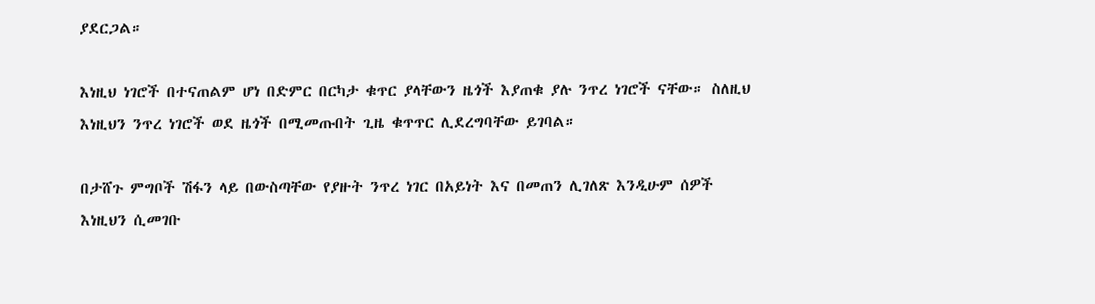ያደርጋል።

እነዚህ ነገሮች በተናጠልም ሆነ በድምር በርካታ ቁጥር ያላቸውን ዜጎች እያጠቁ ያሉ ንጥረ ነገሮች ናቸው። ስለዚህ እነዚህን ንጥረ ነገሮች ወደ ዜጎች በሚመጡበት ጊዜ ቁጥጥር ሊደረግባቸው ይገባል።

በታሸጉ ምግቦች ሽፋን ላይ በውስጣቸው የያዙት ንጥረ ነገር በአይነት እና በመጠን ሊገለጽ እንዲሁም ሰዎች እነዚህን ሲመገቡ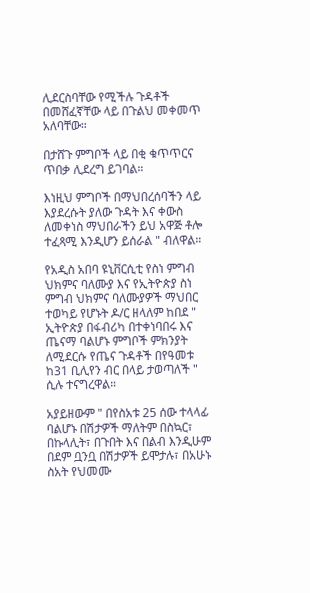ሊደርስባቸው የሚችሉ ጉዳቶች በመሸፈኛቸው ላይ በጉልህ መቀመጥ አለባቸው።

በታሸጉ ምግቦች ላይ በቂ ቁጥጥርና ጥበቃ ሊደረግ ይገባል።

እነዚህ ምግቦች በማህበረሰባችን ላይ እያደረሱት ያለው ጉዳት እና ቀውስ ለመቀነስ ማህበራችን ይህ አዋጅ ቶሎ ተፈጻሚ እንዲሆን ይሰራል " ብለዋል።

የአዲስ አበባ ዩኒቨርሲቲ የስነ ምግብ ህክምና ባለሙያ እና የኢትዮጵያ ስነ ምግብ ህክምና ባለሙያዎች ማህበር ተወካይ የሆኑት ዶ/ር ዘላለም ከበደ " ኢትዮጵያ በፋብሪካ በተቀነባበሩ እና ጤናማ ባልሆኑ ምግቦች ምክንያት ለሚደርሱ የጤና ጉዳቶች በየዓመቱ ከ31 ቢሊየን ብር በላይ ታወጣለች " ሲሉ ተናግረዋል።

አያይዘውም " በየስአቱ 25 ሰው ተላላፊ ባልሆኑ በሽታዎች ማለትም በስኳር፣ በኩላሊት፣ በጉበት እና በልብ እንዲሁም በደም ቧንቧ በሽታዎች ይሞታሉ፣ በአሁኑ ስአት የህመሙ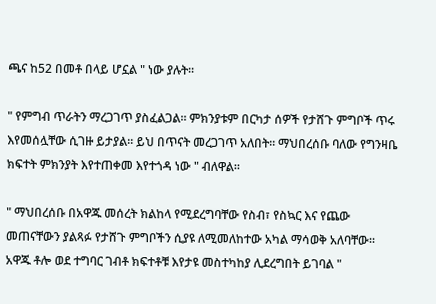ጫና ከ52 በመቶ በላይ ሆኗል " ነው ያሉት።

" የምግብ ጥራትን ማረጋገጥ ያስፈልጋል። ምክንያቱም በርካታ ሰዎች የታሸጉ ምግቦች ጥሩ እየመሰሏቸው ሲገዙ ይታያል። ይህ በጥናት መረጋገጥ አለበት። ማህበረሰቡ ባለው የግንዛቤ ክፍተት ምክንያት እየተጠቀመ እየተጎዳ ነው " ብለዋል።

" ማህበረሰቡ በአዋጁ መሰረት ክልከላ የሚደረግባቸው የስብ፣ የስኳር እና የጨው መጠናቸውን ያልጻፉ የታሸጉ ምግቦችን ሲያዩ ለሚመለከተው አካል ማሳወቅ አለባቸው። አዋጁ ቶሎ ወደ ተግባር ገብቶ ክፍተቶቹ እየታዩ መስተካከያ ሊደረግበት ይገባል "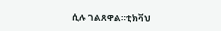ሲሉ ገልጸዋል።ቲክቫህ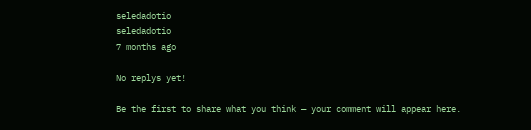seledadotio
seledadotio
7 months ago

No replys yet!

Be the first to share what you think — your comment will appear here.